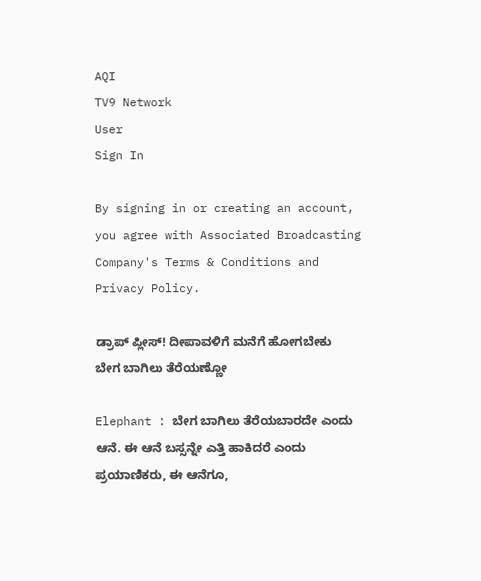AQI
TV9 Network
User
Sign In

By signing in or creating an account, you agree with Associated Broadcasting Company's Terms & Conditions and Privacy Policy.

ಡ್ರಾಪ್ ಪ್ಲೀಸ್! ದೀಪಾವಳಿಗೆ ಮನೆಗೆ ಹೋಗಬೇಕು ಬೇಗ ಬಾಗಿಲು ತೆರೆಯಣ್ಣೋ

Elephant : ಬೇಗ ಬಾಗಿಲು ತೆರೆಯಬಾರದೇ ಎಂದು ಆನೆ. ಈ ಆನೆ ಬಸ್ಸನ್ನೇ ಎತ್ತಿ ಹಾಕಿದರೆ ಎಂದು ಪ್ರಯಾಣಿಕರು, ಈ ಆನೆಗೂ,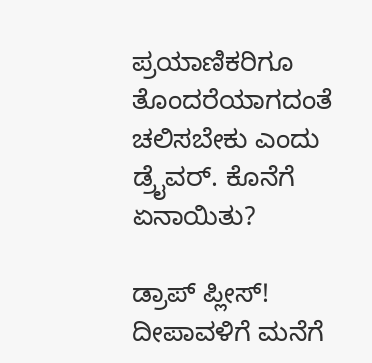ಪ್ರಯಾಣಿಕರಿಗೂ ತೊಂದರೆಯಾಗದಂತೆ ಚಲಿಸಬೇಕು ಎಂದು ಡ್ರೈವರ್. ಕೊನೆಗೆ ಏನಾಯಿತು?

ಡ್ರಾಪ್ ಪ್ಲೀಸ್! ದೀಪಾವಳಿಗೆ ಮನೆಗೆ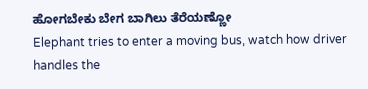ಹೋಗಬೇಕು ಬೇಗ ಬಾಗಿಲು ತೆರೆಯಣ್ಣೋ
Elephant tries to enter a moving bus, watch how driver handles the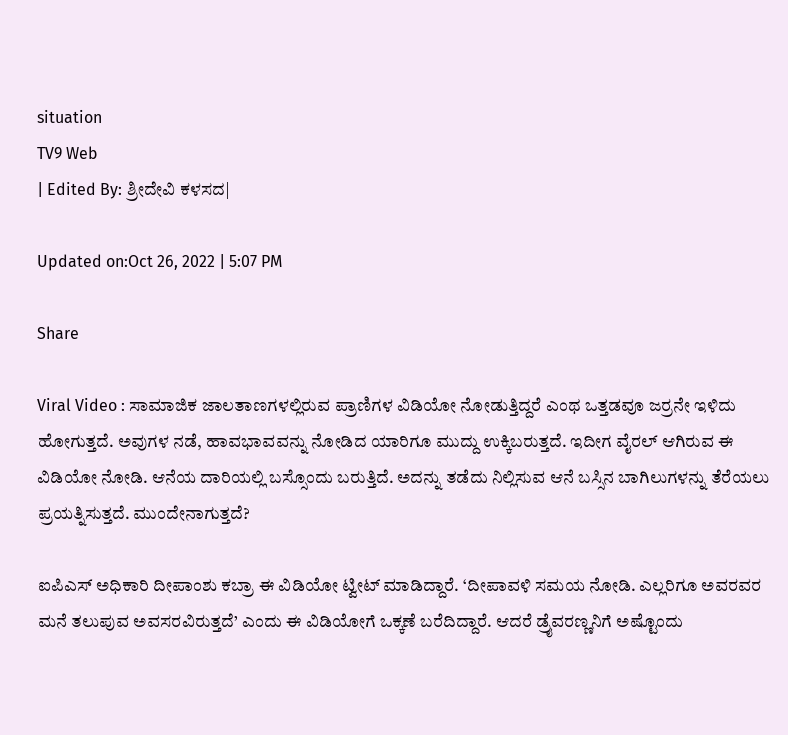situation
TV9 Web
| Edited By: ಶ್ರೀದೇವಿ ಕಳಸದ|

Updated on:Oct 26, 2022 | 5:07 PM

Share

Viral Video : ಸಾಮಾಜಿಕ ಜಾಲತಾಣಗಳಲ್ಲಿರುವ ಪ್ರಾಣಿಗಳ ವಿಡಿಯೋ ನೋಡುತ್ತಿದ್ದರೆ ಎಂಥ ಒತ್ತಡವೂ ಜರ್ರನೇ ಇಳಿದು ಹೋಗುತ್ತದೆ. ಅವುಗಳ ನಡೆ, ಹಾವಭಾವವನ್ನು ನೋಡಿದ ಯಾರಿಗೂ ಮುದ್ದು ಉಕ್ಕಿಬರುತ್ತದೆ. ಇದೀಗ ವೈರಲ್ ಆಗಿರುವ ಈ ವಿಡಿಯೋ ನೋಡಿ. ಆನೆಯ ದಾರಿಯಲ್ಲಿ ಬಸ್ಸೊಂದು ಬರುತ್ತಿದೆ. ಅದನ್ನು ತಡೆದು ನಿಲ್ಲಿಸುವ ಆನೆ ಬಸ್ಸಿನ ಬಾಗಿಲುಗಳನ್ನು ತೆರೆಯಲು ಪ್ರಯತ್ನಿಸುತ್ತದೆ. ಮುಂದೇನಾಗುತ್ತದೆ?

ಐಪಿಎಸ್ ಅಧಿಕಾರಿ ದೀಪಾಂಶು ಕಬ್ರಾ ಈ ವಿಡಿಯೋ ಟ್ವೀಟ್ ಮಾಡಿದ್ದಾರೆ. ‘ದೀಪಾವಳಿ ಸಮಯ ನೋಡಿ. ಎಲ್ಲರಿಗೂ ಅವರವರ ಮನೆ ತಲುಪುವ ಅವಸರವಿರುತ್ತದೆ’ ಎಂದು ಈ ವಿಡಿಯೋಗೆ ಒಕ್ಕಣೆ ಬರೆದಿದ್ದಾರೆ. ಆದರೆ ಡ್ರೈವರಣ್ಣನಿಗೆ ಅಷ್ಟೊಂದು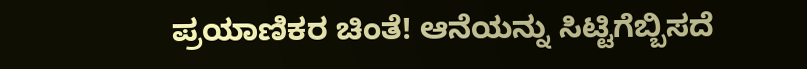ಪ್ರಯಾಣಿಕರ ಚಿಂತೆ! ಆನೆಯನ್ನು ಸಿಟ್ಟಿಗೆಬ್ಬಿಸದೆ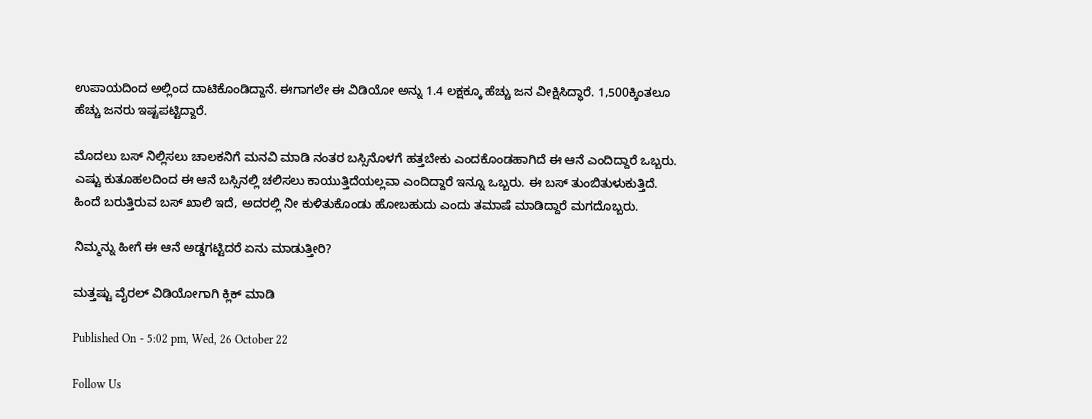ಉಪಾಯದಿಂದ ಅಲ್ಲಿಂದ ದಾಟಿಕೊಂಡಿದ್ದಾನೆ. ಈಗಾಗಲೇ ಈ ವಿಡಿಯೋ ಅನ್ನು 1.4 ಲಕ್ಷಕ್ಕೂ ಹೆಚ್ಚು ಜನ ವೀಕ್ಷಿಸಿದ್ಧಾರೆ. 1,500ಕ್ಕಿಂತಲೂ ಹೆಚ್ಚು ಜನರು ಇಷ್ಟಪಟ್ಟಿದ್ದಾರೆ.

ಮೊದಲು ಬಸ್ ನಿಲ್ಲಿಸಲು ಚಾಲಕನಿಗೆ ಮನವಿ ಮಾಡಿ ನಂತರ ಬಸ್ಸಿನೊಳಗೆ ಹತ್ತಬೇಕು ಎಂದಕೊಂಡಹಾಗಿದೆ ಈ ಆನೆ ಎಂದಿದ್ದಾರೆ ಒಬ್ಬರು. ಎಷ್ಟು ಕುತೂಹಲದಿಂದ ಈ ಆನೆ ಬಸ್ಸಿನಲ್ಲಿ ಚಲಿಸಲು ಕಾಯುತ್ತಿದೆಯಲ್ಲವಾ ಎಂದಿದ್ದಾರೆ ಇನ್ನೂ ಒಬ್ಬರು. ಈ ಬಸ್ ತುಂಬಿತುಳುಕುತ್ತಿದೆ. ಹಿಂದೆ ಬರುತ್ತಿರುವ ಬಸ್ ಖಾಲಿ ಇದೆ, ಅದರಲ್ಲಿ ನೀ ಕುಳಿತುಕೊಂಡು ಹೋಬಹುದು ಎಂದು ತಮಾಷೆ ಮಾಡಿದ್ದಾರೆ ಮಗದೊಬ್ಬರು.

ನಿಮ್ಮನ್ನು ಹೀಗೆ ಈ ಆನೆ ಅಡ್ಡಗಟ್ಟಿದರೆ ಏನು ಮಾಡುತ್ತೀರಿ?

ಮತ್ತಷ್ಟು ವೈರಲ್ ವಿಡಿಯೋಗಾಗಿ ಕ್ಲಿಕ್ ಮಾಡಿ

Published On - 5:02 pm, Wed, 26 October 22

Follow Us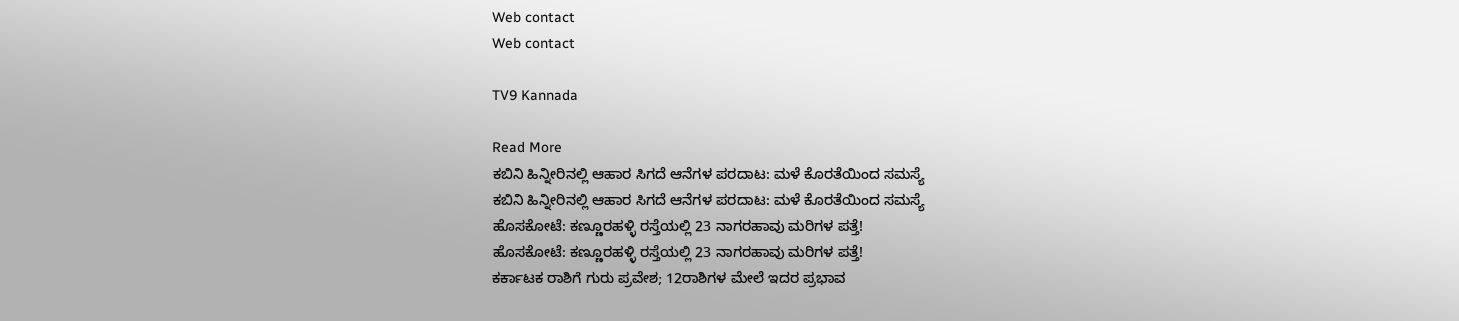Web contact
Web contact

TV9 Kannada

Read More
ಕಬಿನಿ ಹಿನ್ನೀರಿನಲ್ಲಿ ಆಹಾರ ಸಿಗದೆ ಆನೆಗಳ ಪರದಾಟ: ಮಳೆ ಕೊರತೆಯಿಂದ ಸಮಸ್ಯೆ
ಕಬಿನಿ ಹಿನ್ನೀರಿನಲ್ಲಿ ಆಹಾರ ಸಿಗದೆ ಆನೆಗಳ ಪರದಾಟ: ಮಳೆ ಕೊರತೆಯಿಂದ ಸಮಸ್ಯೆ
ಹೊಸಕೋಟೆ: ಕಣ್ಣೂರಹಳ್ಳಿ ರಸ್ತೆಯಲ್ಲಿ 23 ನಾಗರಹಾವು ಮರಿಗಳ ಪತ್ತೆ!
ಹೊಸಕೋಟೆ: ಕಣ್ಣೂರಹಳ್ಳಿ ರಸ್ತೆಯಲ್ಲಿ 23 ನಾಗರಹಾವು ಮರಿಗಳ ಪತ್ತೆ!
ಕರ್ಕಾಟಕ ರಾಶಿಗೆ ಗುರು ಪ್ರವೇಶ; 12ರಾಶಿಗಳ ಮೇಲೆ ಇದರ ಪ್ರಭಾವ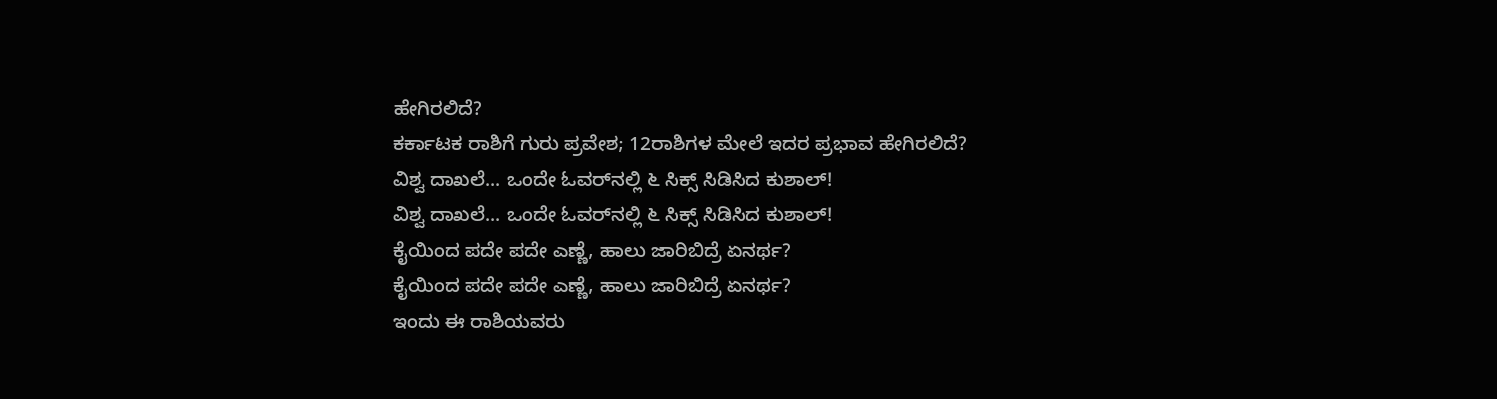ಹೇಗಿರಲಿದೆ?
ಕರ್ಕಾಟಕ ರಾಶಿಗೆ ಗುರು ಪ್ರವೇಶ; 12ರಾಶಿಗಳ ಮೇಲೆ ಇದರ ಪ್ರಭಾವ ಹೇಗಿರಲಿದೆ?
ವಿಶ್ವ ದಾಖಲೆ... ಒಂದೇ ಓವರ್‌ನಲ್ಲಿ ೬ ಸಿಕ್ಸ್ ಸಿಡಿಸಿದ ಕುಶಾಲ್!
ವಿಶ್ವ ದಾಖಲೆ... ಒಂದೇ ಓವರ್‌ನಲ್ಲಿ ೬ ಸಿಕ್ಸ್ ಸಿಡಿಸಿದ ಕುಶಾಲ್!
ಕೈಯಿಂದ ಪದೇ ಪದೇ ಎಣ್ಣೆ, ಹಾಲು ಜಾರಿಬಿದ್ರೆ ಏನರ್ಥ?
ಕೈಯಿಂದ ಪದೇ ಪದೇ ಎಣ್ಣೆ, ಹಾಲು ಜಾರಿಬಿದ್ರೆ ಏನರ್ಥ?
ಇಂದು ಈ ರಾಶಿಯವರು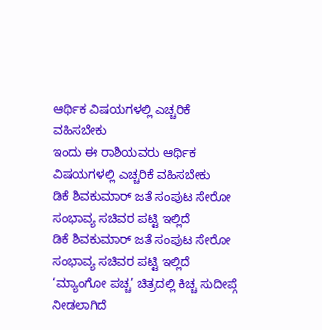ಆರ್ಥಿಕ ವಿಷಯಗಳಲ್ಲಿ ಎಚ್ಚರಿಕೆ ವಹಿಸಬೇಕು
ಇಂದು ಈ ರಾಶಿಯವರು ಆರ್ಥಿಕ ವಿಷಯಗಳಲ್ಲಿ ಎಚ್ಚರಿಕೆ ವಹಿಸಬೇಕು
ಡಿಕೆ ಶಿವಕುಮಾರ್ ಜತೆ ಸಂಪುಟ ಸೇರೋ ಸಂಭಾವ್ಯ ಸಚಿವರ ಪಟ್ಟಿ ಇಲ್ಲಿದೆ
ಡಿಕೆ ಶಿವಕುಮಾರ್ ಜತೆ ಸಂಪುಟ ಸೇರೋ ಸಂಭಾವ್ಯ ಸಚಿವರ ಪಟ್ಟಿ ಇಲ್ಲಿದೆ
‘ಮ್ಯಾಂಗೋ ಪಚ್ಚ’ ಚಿತ್ರದಲ್ಲಿ ಕಿಚ್ಚ ಸುದೀಪ್ಗೆ ನೀಡಲಾಗಿದೆ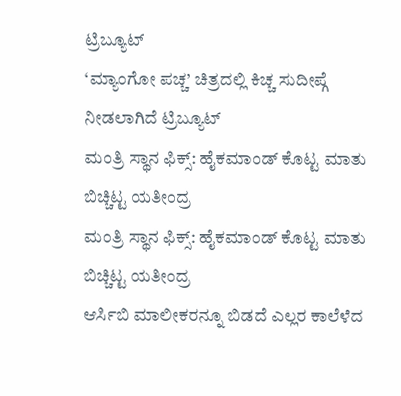ಟ್ರಿಬ್ಯೂಟ್
‘ಮ್ಯಾಂಗೋ ಪಚ್ಚ’ ಚಿತ್ರದಲ್ಲಿ ಕಿಚ್ಚ ಸುದೀಪ್ಗೆ ನೀಡಲಾಗಿದೆ ಟ್ರಿಬ್ಯೂಟ್
ಮಂತ್ರಿ ಸ್ಥಾನ ಫಿಕ್ಸ್: ಹೈಕಮಾಂಡ್ ಕೊಟ್ಟ ಮಾತು ಬಿಚ್ಚಿಟ್ಟ ಯತೀಂದ್ರ
ಮಂತ್ರಿ ಸ್ಥಾನ ಫಿಕ್ಸ್: ಹೈಕಮಾಂಡ್ ಕೊಟ್ಟ ಮಾತು ಬಿಚ್ಚಿಟ್ಟ ಯತೀಂದ್ರ
ಆರ್ಸಿಬಿ ಮಾಲೀಕರನ್ನೂ ಬಿಡದೆ ಎಲ್ಲರ ಕಾಲೆಳೆದ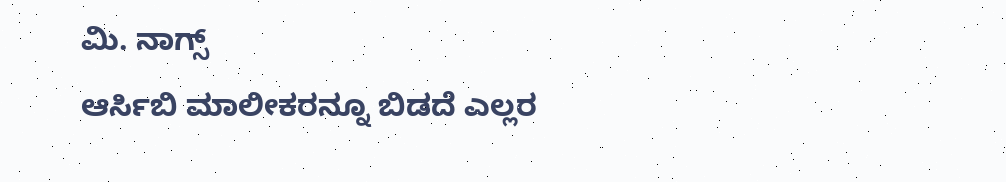ಮಿ. ನಾಗ್ಸ್
ಆರ್ಸಿಬಿ ಮಾಲೀಕರನ್ನೂ ಬಿಡದೆ ಎಲ್ಲರ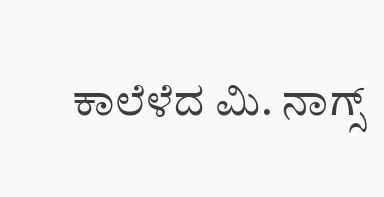ಕಾಲೆಳೆದ ಮಿ. ನಾಗ್ಸ್